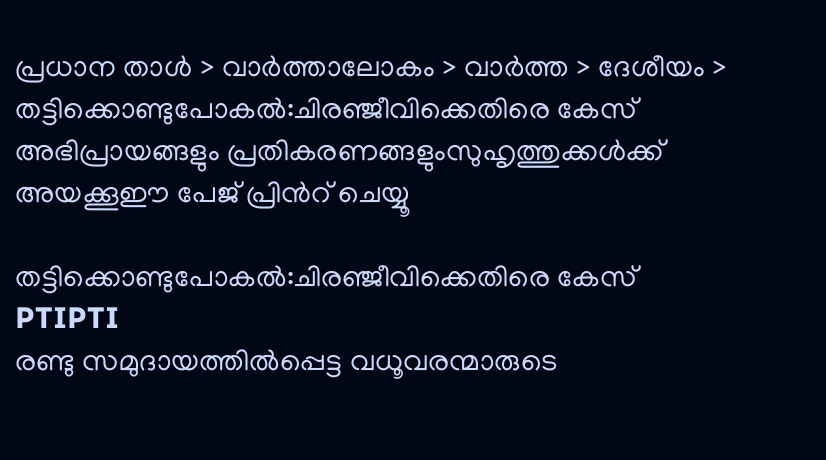പ്രധാന താള്‍ > വാര്‍ത്താലോകം > വാര്‍ത്ത > ദേശീയം > തട്ടിക്കൊണ്ടുപോകല്‍:ചിരഞ്ജീവിക്കെതിരെ കേസ്
അഭിപ്രായങ്ങളും പ്രതികരണങ്ങളുംസുഹൃത്തുക്കള്‍ക്ക് അയക്കൂഈ പേജ് പ്രിന്‍റ് ചെയ്യൂ

തട്ടിക്കൊണ്ടുപോകല്‍:ചിരഞ്ജീവിക്കെതിരെ കേസ്
PTIPTI
രണ്ടു സമുദായത്തില്‍പ്പെട്ട വധൂവരന്മാരുടെ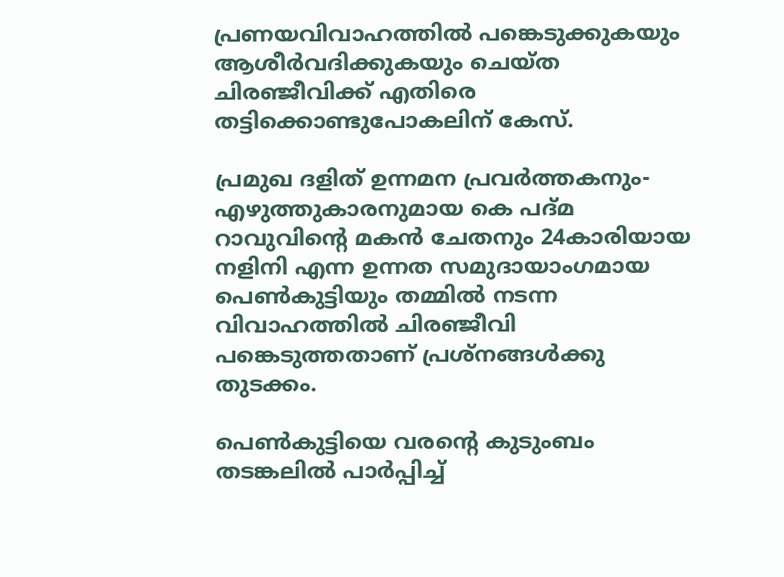പ്രണയവിവാഹത്തില്‍ പങ്കെടുക്കുകയും ആശീര്‍വദിക്കുകയും ചെയ്ത ചിരഞ്ജീവിക്ക് എതിരെ തട്ടിക്കൊണ്ടുപോകലിന് കേസ്.

പ്രമുഖ ദളിത് ഉന്നമന പ്രവര്‍ത്തകനും-എഴുത്തുകാരനുമായ കെ പദ്മ റാവുവിന്‍റെ മകന്‍ ചേതനും 24കാരിയായ നളിനി എന്ന ഉന്നത സമുദായാംഗമായ പെണ്‍കുട്ടിയും തമ്മില്‍ നടന്ന വിവാഹത്തില്‍ ചിരഞ്ജീവി പങ്കെടുത്തതാണ് പ്രശ്നങ്ങള്‍ക്കു തുടക്കം.

പെണ്‍കുട്ടിയെ വരന്‍റെ കുടുംബം തടങ്കലില്‍ പാര്‍പ്പിച്ച്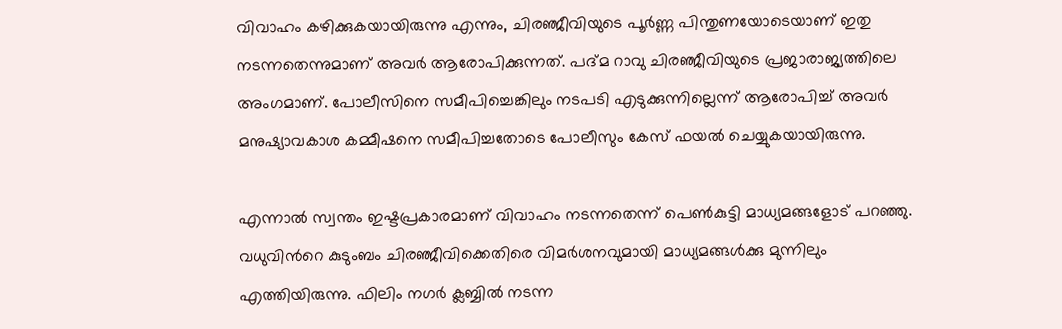വിവാഹം കഴിക്കുകയായിരുന്നു എന്നും, ചിരഞ്ജീവിയുടെ പൂര്‍ണ്ണ പിന്തുണയോടെയാണ് ഇതു നടന്നതെന്നുമാണ് അവര്‍ ആരോപിക്കുന്നത്. പദ്മ റാവു ചിരഞ്ജീവിയുടെ പ്രജാരാജ്യത്തിലെ അംഗമാണ്. പോലീസിനെ സമീപിച്ചെങ്കിലും നടപടി എടുക്കുന്നില്ലെന്ന് ആരോപിച്ച് അവര്‍ മനുഷ്യാവകാശ കമ്മീഷനെ സമീപിച്ചതോടെ പോലീസും കേസ് ഫയല്‍ ചെയ്യുകയായിരുന്നു.

എന്നാല്‍ സ്വന്തം ഇഷ്ടപ്രകാരമാണ് വിവാഹം നടന്നതെന്ന് പെണ്‍കുട്ടി മാധ്യമങ്ങളോട് പറഞ്ഞു. വധുവിന്‍റെ കുടുംബം ചിരഞ്ജീവിക്കെതിരെ വിമര്‍ശനവുമായി മാധ്യമങ്ങള്‍ക്കു മുന്നിലും എത്തിയിരുന്നു. ഫിലിം നഗര്‍ ക്ലബ്ബില്‍ നടന്ന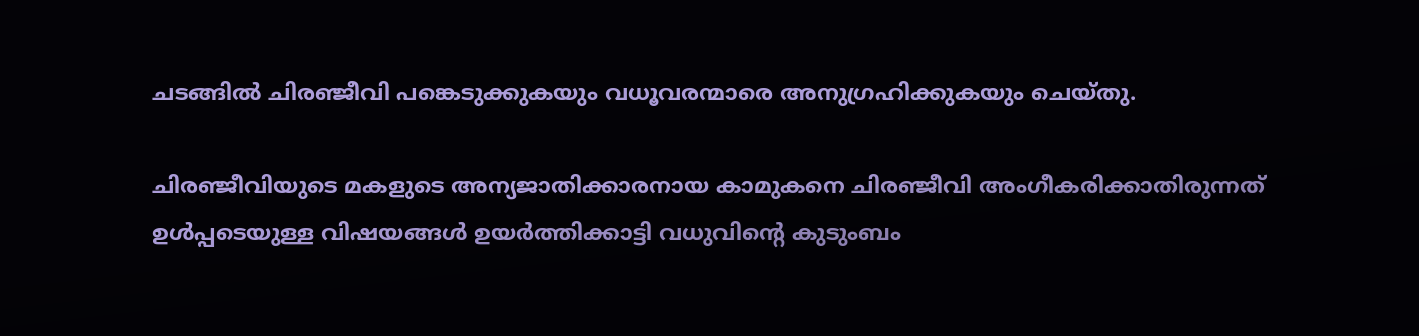ചടങ്ങില്‍ ചിരഞ്ജീവി പങ്കെടുക്കുകയും വധൂവരന്മാരെ അനുഗ്രഹിക്കുകയും ചെയ്തു.

ചിരഞ്ജീവിയുടെ മകളുടെ അന്യജാതിക്കാരനായ കാമുകനെ ചിരഞ്ജീവി അംഗീകരിക്കാതിരുന്നത് ഉള്‍പ്പടെയുള്ള വിഷയങ്ങള്‍ ഉയര്‍ത്തിക്കാട്ടി വധുവിന്‍റെ കുടുംബം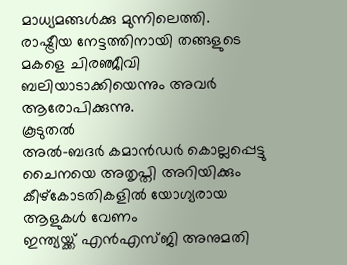മാധ്യമങ്ങള്‍ക്കു മുന്നിലെത്തി. രാഷ്ട്രീയ നേട്ടത്തിനായി തങ്ങളുടെ മകളെ ചിരഞ്ജീവി ബലിയാടാക്കിയെന്നും അവര്‍ ആരോപിക്കുന്നു.
കൂടുതല്‍
അല്‍-ബദര്‍ കമാന്‍ഡര്‍ കൊല്ലപ്പെട്ടു
ചൈനയെ അതൃപ്തി അറിയിക്കും
കീഴ്കോടതികളില്‍ യോഗ്യരായ ആളുകള്‍ വേണം
ഇന്ത്യയ്ക്ക് എന്‍‌എസ്ജി അനുമതി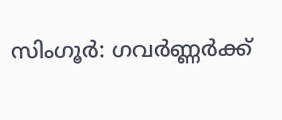സിംഗൂര്‍: ഗവര്‍ണ്ണര്‍ക്ക്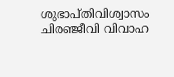ശുഭാപ്തിവിശ്വാസം
ചിരഞ്ജീവി വിവാഹ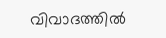വിവാദത്തില്‍